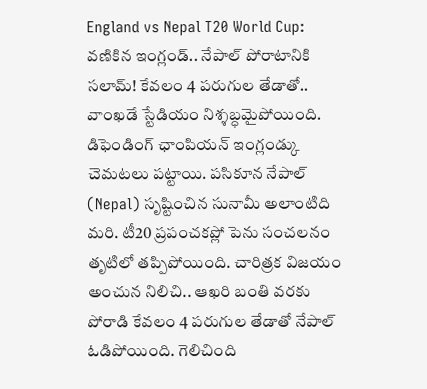England vs Nepal T20 World Cup: వణికిన ఇంగ్లండ్.. నేపాల్ పోరాటానికి సలామ్! కేవలం 4 పరుగుల తేడాతో..
వాంఖడే స్టేడియం నిశ్శబ్ధమైపోయింది. డిఫెండింగ్ ఛాంపియన్ ఇంగ్లండ్కు చెమటలు పట్టాయి. పసికూన నేపాల్ (Nepal) సృష్టించిన సునామీ అలాంటిది మరి. టీ20 ప్రపంచకప్లో పెను సంచలనం తృటిలో తప్పిపోయింది. చారిత్రక విజయం అంచున నిలిచి.. ఆఖరి బంతి వరకు పోరాడి కేవలం 4 పరుగుల తేడాతో నేపాల్ ఓడిపోయింది. గెలిచింది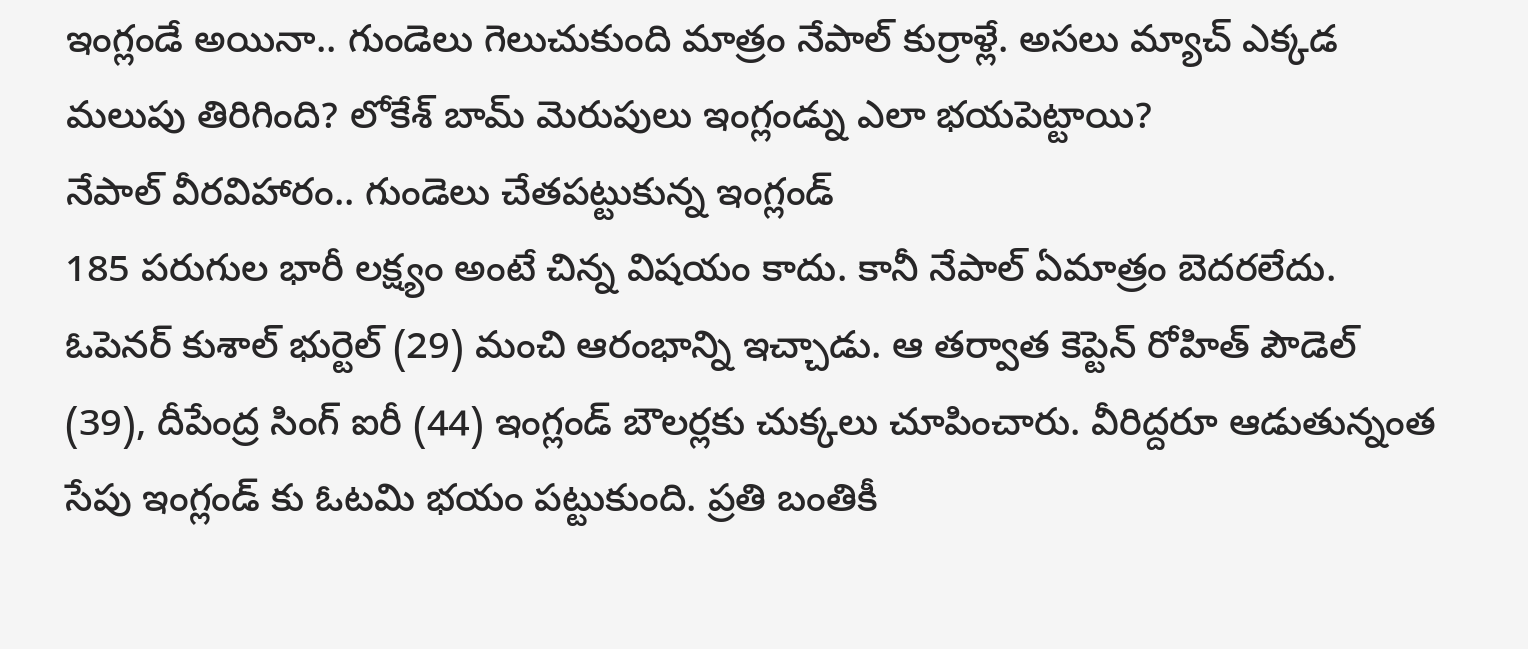ఇంగ్లండే అయినా.. గుండెలు గెలుచుకుంది మాత్రం నేపాల్ కుర్రాళ్లే. అసలు మ్యాచ్ ఎక్కడ మలుపు తిరిగింది? లోకేశ్ బామ్ మెరుపులు ఇంగ్లండ్ను ఎలా భయపెట్టాయి?
నేపాల్ వీరవిహారం.. గుండెలు చేతపట్టుకున్న ఇంగ్లండ్
185 పరుగుల భారీ లక్ష్యం అంటే చిన్న విషయం కాదు. కానీ నేపాల్ ఏమాత్రం బెదరలేదు. ఓపెనర్ కుశాల్ భుర్టెల్ (29) మంచి ఆరంభాన్ని ఇచ్చాడు. ఆ తర్వాత కెప్టెన్ రోహిత్ పౌడెల్ (39), దీపేంద్ర సింగ్ ఐరీ (44) ఇంగ్లండ్ బౌలర్లకు చుక్కలు చూపించారు. వీరిద్దరూ ఆడుతున్నంత సేపు ఇంగ్లండ్ కు ఓటమి భయం పట్టుకుంది. ప్రతి బంతికీ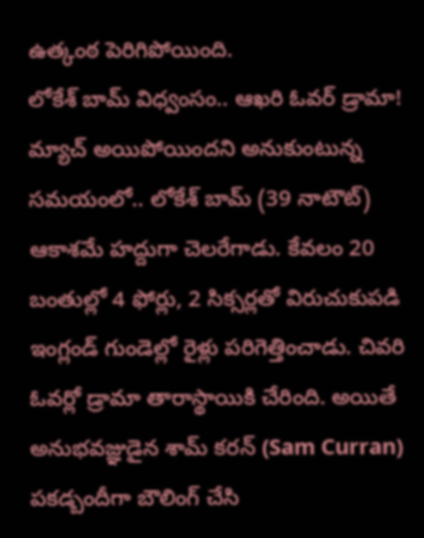ఉత్కంఠ పెరిగిపోయింది.
లోకేశ్ బామ్ విధ్వంసం.. ఆఖరి ఓవర్ డ్రామా!
మ్యాచ్ అయిపోయిందని అనుకుంటున్న సమయంలో.. లోకేశ్ బామ్ (39 నాటౌట్) ఆకాశమే హద్దుగా చెలరేగాడు. కేవలం 20 బంతుల్లో 4 ఫోర్లు, 2 సిక్సర్లతో విరుచుకుపడి ఇంగ్లండ్ గుండెల్లో రైళ్లు పరిగెత్తించాడు. చివరి ఓవర్లో డ్రామా తారాస్థాయికి చేరింది. అయితే అనుభవజ్ఞుడైన శామ్ కరన్ (Sam Curran) పకడ్బందీగా బౌలింగ్ చేసి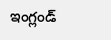ఇంగ్లండ్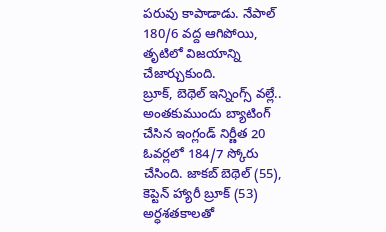పరువు కాపాడాడు. నేపాల్ 180/6 వద్ద ఆగిపోయి, తృటిలో విజయాన్ని చేజార్చుకుంది.
బ్రూక్, బెథెల్ ఇన్నింగ్స్ వల్లే..
అంతకుముందు బ్యాటింగ్ చేసిన ఇంగ్లండ్ నిర్ణీత 20 ఓవర్లలో 184/7 స్కోరు చేసింది. జాకబ్ బెథెల్ (55), కెప్టెన్ హ్యారీ బ్రూక్ (53) అర్ధశతకాలతో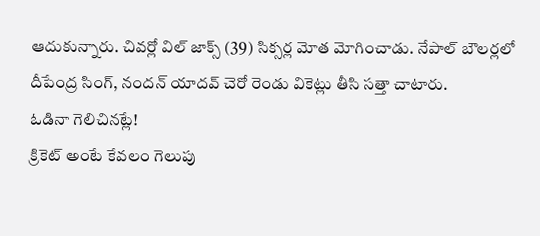ఆదుకున్నారు. చివర్లో విల్ జాక్స్ (39) సిక్సర్ల మోత మోగించాడు. నేపాల్ బౌలర్లలో దీపేంద్ర సింగ్, నందన్ యాదవ్ చెరో రెండు వికెట్లు తీసి సత్తా చాటారు.
ఓడినా గెలిచినట్లే!
క్రికెట్ అంటే కేవలం గెలుపు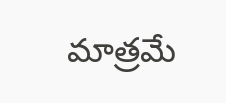మాత్రమే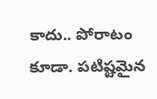కాదు.. పోరాటం కూడా. పటిష్టమైన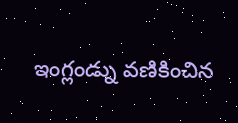ఇంగ్లండ్ను వణికించిన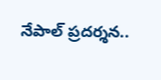నేపాల్ ప్రదర్శన..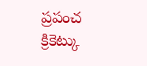ప్రపంచ క్రికెట్కు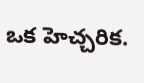ఒక హెచ్చరిక.